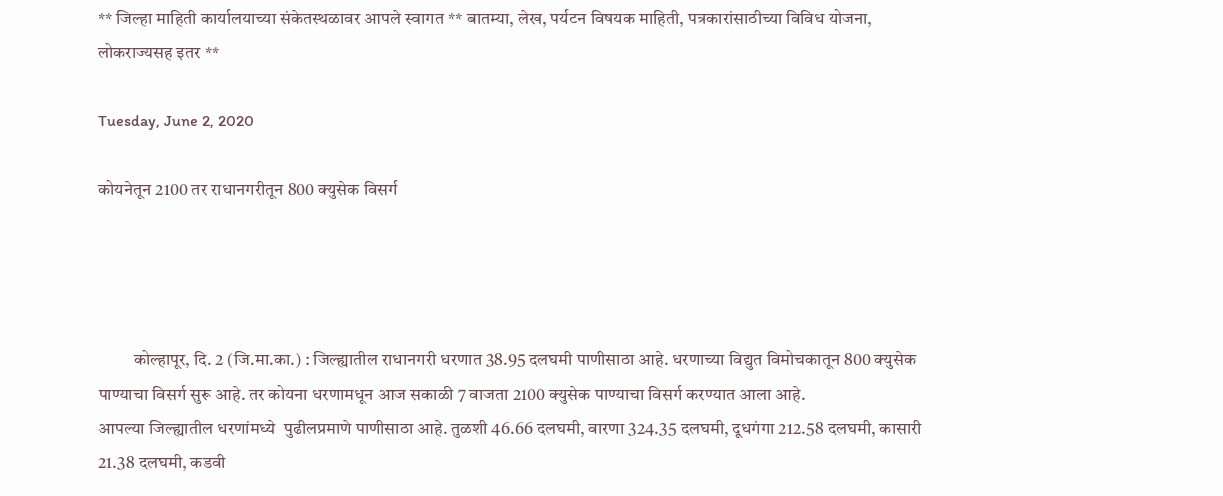** जिल्हा माहिती कार्यालयाच्या संकेतस्थळावर आपले स्वागत ** बातम्या, लेख, पर्यटन विषयक माहिती, पत्रकारांसाठीच्या विविध योजना, लोकराज्यसह इतर **

Tuesday, June 2, 2020

कोयनेतून 2100 तर राधानगरीतून 800 क्युसेक विसर्ग




          कोल्हापूर, दि. 2 (जि.मा.का.) : जिल्ह्यातील राधानगरी धरणात 38.95 दलघमी पाणीसाठा आहे. धरणाच्या विद्युत विमोचकातून 800 क्युसेक पाण्याचा विसर्ग सुरू आहे. तर कोयना धरणामधून आज सकाळी 7 वाजता 2100 क्युसेक पाण्याचा विसर्ग करण्यात आला आहे.
आपल्या जिल्ह्यातील धरणांमध्ये  पुढीलप्रमाणे पाणीसाठा आहे. तुळशी 46.66 दलघमी, वारणा 324.35 दलघमी, दूधगंगा 212.58 दलघमी, कासारी 21.38 दलघमी, कडवी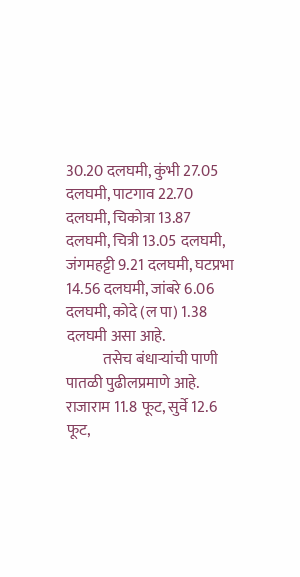30.20 दलघमी, कुंभी 27.05 दलघमी, पाटगाव 22.70 दलघमी, चिकोत्रा 13.87 दलघमी, चित्री 13.05 दलघमी, जंगमहट्टी 9.21 दलघमी, घटप्रभा  14.56 दलघमी, जांबरे 6.06 दलघमी, कोदे (ल पा) 1.38 दलघमी असा आहे.
            तसेच बंधाऱ्यांची पाणी पातळी पुढीलप्रमाणे आहे. राजाराम 11.8 फूट, सुर्वे 12.6 फूट,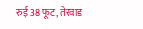रुई 38 फूट, तेरवाड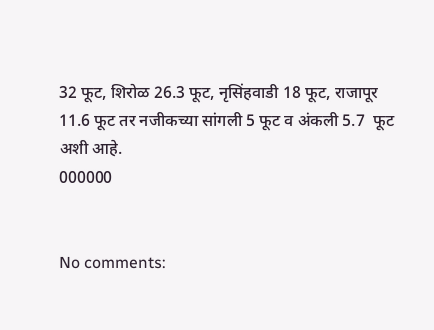32 फूट, शिरोळ 26.3 फूट, नृसिंहवाडी 18 फूट, राजापूर 11.6 फूट तर नजीकच्या सांगली 5 फूट व अंकली 5.7  फूट अशी आहे.
000000


No comments: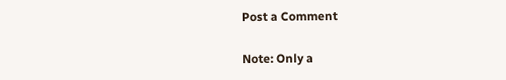Post a Comment

Note: Only a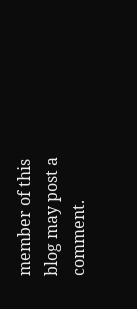member of this blog may post a comment.